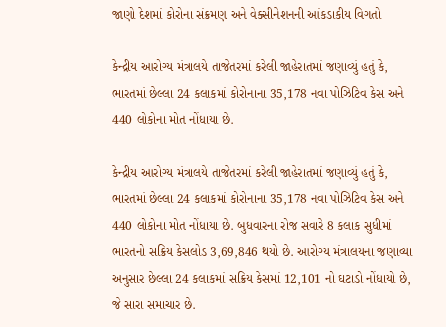જાણો દેશમાં કોરોના સંક્રમણ અને વેક્સીનેશનની આંકડાકીય વિગતો

કેન્દ્રીય આરોગ્ય મંત્રાલયે તાજેતરમાં કરેલી જાહેરાતમાં જણાવ્યું હતું કે, ભારતમાં છેલ્લા 24 કલાકમાં કોરોનાના 35,178 નવા પોઝિટિવ કેસ અને 440 લોકોના મોત નોંધાયા છે.

કેન્દ્રીય આરોગ્ય મંત્રાલયે તાજેતરમાં કરેલી જાહેરાતમાં જણાવ્યું હતું કે, ભારતમાં છેલ્લા 24 કલાકમાં કોરોનાના 35,178 નવા પોઝિટિવ કેસ અને 440 લોકોના મોત નોંધાયા છે. બુધવારના રોજ સવારે 8 કલાક સુધીમાં ભારતનો સક્રિય કેસલોડ 3,69,846 થયો છે. આરોગ્ય મંત્રાલયના જણાવ્યા અનુસાર છેલ્લા 24 કલાકમાં સક્રિય કેસમાં 12,101 નો ઘટાડો નોંધાયો છે, જે સારા સમાચાર છે.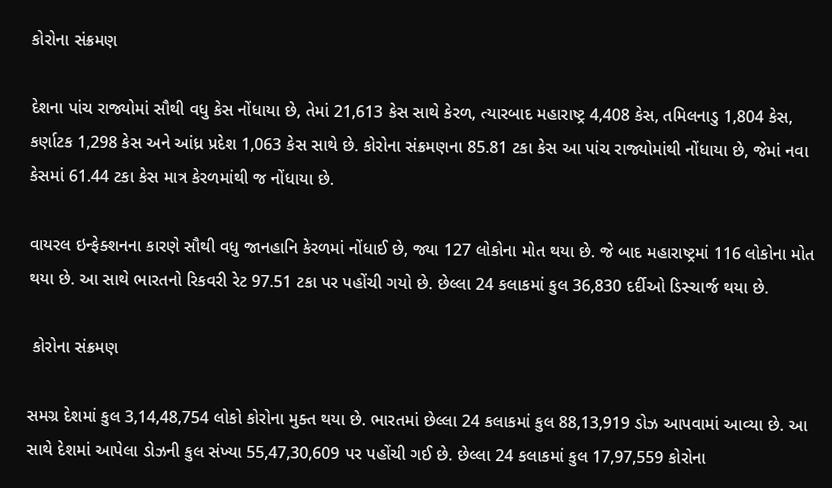કોરોના સંક્રમણ

દેશના પાંચ રાજ્યોમાં સૌથી વધુ કેસ નોંધાયા છે, તેમાં 21,613 કેસ સાથે કેરળ, ત્યારબાદ મહારાષ્ટ્ર 4,408 કેસ, તમિલનાડુ 1,804 કેસ, કર્ણાટક 1,298 કેસ અને આંધ્ર પ્રદેશ 1,063 કેસ સાથે છે. કોરોના સંક્રમણના 85.81 ટકા કેસ આ પાંચ રાજ્યોમાંથી નોંધાયા છે, જેમાં નવા કેસમાં 61.44 ટકા કેસ માત્ર કેરળમાંથી જ નોંધાયા છે.

વાયરલ ઇન્ફેક્શનના કારણે સૌથી વધુ જાનહાનિ કેરળમાં નોંધાઈ છે, જ્યા 127 લોકોના મોત થયા છે. જે બાદ મહારાષ્ટ્રમાં 116 લોકોના મોત થયા છે. આ સાથે ભારતનો રિકવરી રેટ 97.51 ટકા પર પહોંચી ગયો છે. છેલ્લા 24 કલાકમાં કુલ 36,830 દર્દીઓ ડિસ્ચાર્જ થયા છે.

 કોરોના સંક્રમણ

સમગ્ર દેશમાં કુલ 3,14,48,754 લોકો કોરોના મુક્ત થયા છે. ભારતમાં છેલ્લા 24 કલાકમાં કુલ 88,13,919 ડોઝ આપવામાં આવ્યા છે. આ સાથે દેશમાં આપેલા ડોઝની કુલ સંખ્યા 55,47,30,609 પર પહોંચી ગઈ છે. છેલ્લા 24 કલાકમાં કુલ 17,97,559 કોરોના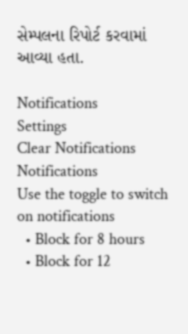સેમ્પલના રિપોર્ટ કરવામાં આવ્યા હતા.

Notifications
Settings
Clear Notifications
Notifications
Use the toggle to switch on notifications
  • Block for 8 hours
  • Block for 12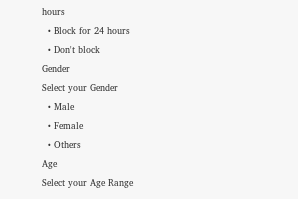hours
  • Block for 24 hours
  • Don't block
Gender
Select your Gender
  • Male
  • Female
  • Others
Age
Select your Age Range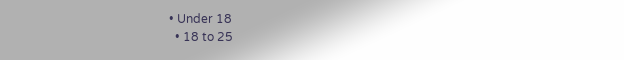• Under 18
  • 18 to 25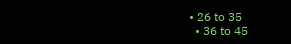• 26 to 35
  • 36 to 45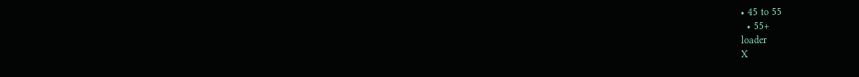• 45 to 55
  • 55+
loader
X